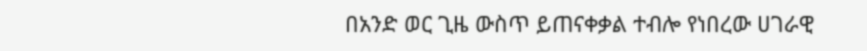በአንድ ወር ጊዜ ውስጥ ይጠናቀቃል ተብሎ የነበረው ሀገራዊ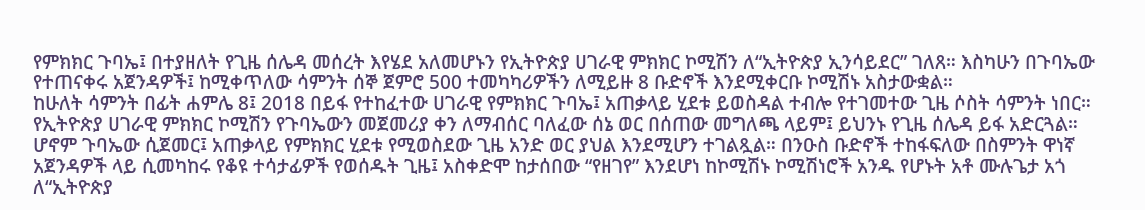የምክክር ጉባኤ፤ በተያዘለት የጊዜ ሰሌዳ መሰረት እየሄደ አለመሆኑን የኢትዮጵያ ሀገራዊ ምክክር ኮሚሽን ለ“ኢትዮጵያ ኢንሳይደር” ገለጸ። እስካሁን በጉባኤው የተጠናቀሩ አጀንዳዎች፤ ከሚቀጥለው ሳምንት ሰኞ ጀምሮ 500 ተመካካሪዎችን ለሚይዙ 8 ቡድኖች እንደሚቀርቡ ኮሚሽኑ አስታውቋል።
ከሁለት ሳምንት በፊት ሐምሌ 8፤ 2018 በይፋ የተከፈተው ሀገራዊ የምክክር ጉባኤ፤ አጠቃላይ ሂደቱ ይወስዳል ተብሎ የተገመተው ጊዜ ሶስት ሳምንት ነበር። የኢትዮጵያ ሀገራዊ ምክክር ኮሚሽን የጉባኤውን መጀመሪያ ቀን ለማብሰር ባለፈው ሰኔ ወር በሰጠው መግለጫ ላይም፤ ይህንኑ የጊዜ ሰሌዳ ይፋ አድርጓል።
ሆኖም ጉባኤው ሲጀመር፤ አጠቃላይ የምክክር ሂደቱ የሚወስደው ጊዜ አንድ ወር ያህል እንደሚሆን ተገልጿል። በንዑስ ቡድኖች ተከፋፍለው በስምንት ዋነኛ አጀንዳዎች ላይ ሲመካከሩ የቆዩ ተሳታፊዎች የወሰዱት ጊዜ፤ አስቀድሞ ከታሰበው “የዘገየ” እንደሆነ ከኮሚሽኑ ኮሚሽነሮች አንዱ የሆኑት አቶ ሙሉጌታ አጎ ለ“ኢትዮጵያ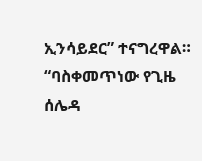ኢንሳይደር” ተናግረዋል።
“ባስቀመጥነው የጊዜ ሰሌዳ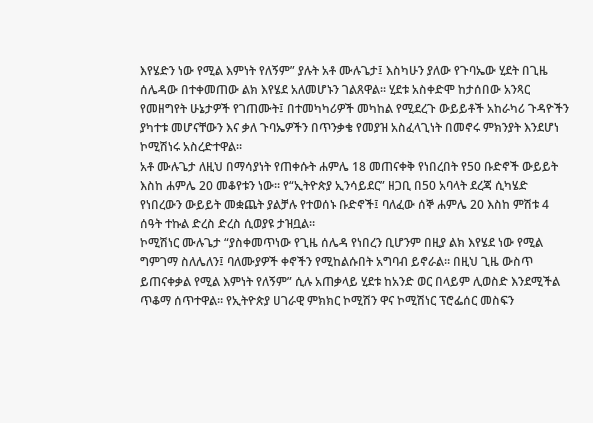እየሄድን ነው የሚል እምነት የለኝም” ያሉት አቶ ሙሉጌታ፤ እስካሁን ያለው የጉባኤው ሂደት በጊዜ ሰሌዳው በተቀመጠው ልክ እየሄደ አለመሆኑን ገልጸዋል። ሂደቱ አስቀድሞ ከታሰበው አንጻር የመዘግየት ሁኔታዎች የገጠሙት፤ በተመካካሪዎች መካከል የሚደረጉ ውይይቶች አከራካሪ ጉዳዮችን ያካተቱ መሆናቸውን እና ቃለ ጉባኤዎችን በጥንቃቄ የመያዝ አስፈላጊነት በመኖሩ ምክንያት እንደሆነ ኮሚሽነሩ አስረድተዋል።
አቶ ሙሉጌታ ለዚህ በማሳያነት የጠቀሱት ሐምሌ 18 መጠናቀቅ የነበረበት የ50 ቡድኖች ውይይት እስከ ሐምሌ 20 መቆየቱን ነው። የ“ኢትዮጵያ ኢንሳይደር” ዘጋቢ በ50 አባላት ደረጃ ሲካሄድ የነበረውን ውይይት መቋጨት ያልቻሉ የተወሰኑ ቡድኖች፤ ባለፈው ሰኞ ሐምሌ 20 እስከ ምሽቱ 4 ሰዓት ተኩል ድረስ ድረስ ሲወያዩ ታዝቧል።
ኮሚሽነር ሙሉጌታ “ያስቀመጥነው የጊዜ ሰሌዳ የነበረን ቢሆንም በዚያ ልክ እየሄደ ነው የሚል ግምገማ ስለሌለን፤ ባለሙያዎች ቀኖችን የሚከልሱበት አግባብ ይኖራል። በዚህ ጊዜ ውስጥ ይጠናቀቃል የሚል እምነት የለኝም” ሲሉ አጠቃላይ ሂደቱ ከአንድ ወር በላይም ሊወስድ እንደሚችል ጥቆማ ሰጥተዋል። የኢትዮጵያ ሀገራዊ ምክክር ኮሚሽን ዋና ኮሚሽነር ፕሮፌሰር መስፍን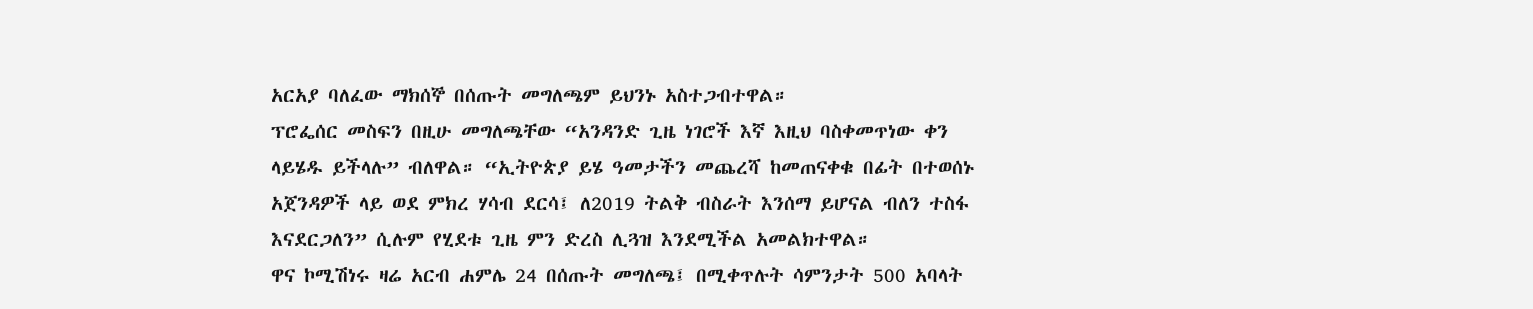አርአያ ባለፈው ማክሰኞ በሰጡት መግለጫም ይህንኑ አስተጋብተዋል።
ፕሮፌሰር መስፍን በዚሁ መግለጫቸው “አንዳንድ ጊዜ ነገሮች እኛ እዚህ ባስቀመጥነው ቀን ላይሄዱ ይችላሉ” ብለዋል። “ኢትዮጵያ ይሄ ዓመታችን መጨረሻ ከመጠናቀቁ በፊት በተወሰኑ አጀንዳዎች ላይ ወደ ምክረ ሃሳብ ደርሳ፤ ለ2019 ትልቅ ብስራት እንሰማ ይሆናል ብለን ተስፋ እናደርጋለን” ሲሉም የሂደቱ ጊዜ ምን ድረስ ሊጓዝ እንደሚችል አመልክተዋል።
ዋና ኮሚሽነሩ ዛሬ አርብ ሐምሌ 24 በሰጡት መግለጫ፤ በሚቀጥሉት ሳምንታት 500 አባላት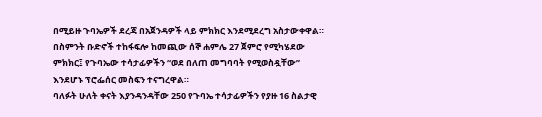በሚይዙ ጉባኤዎች ደረጃ በአጀንዳዎች ላይ ምክክር እንደሚደረግ አስታውቀዋል። በስምንት ቡድኖች ተከፋፍሎ ከመጪው ሰኞ ሐምሌ 27 ጀምሮ የሚካሄደው ምክክር፤ የጉባኤው ተሳታፊዎችን “ወደ በለጠ መግባባት የሚወስዷቸው” እንደሆኑ ፕሮፌሰር መስፍን ተናግረዋል።
ባለፉት ሁለት ቀናት እያንዳንዳቸው 250 የጉባኤ ተሳታፊዎችን የያዙ 16 ስልታዊ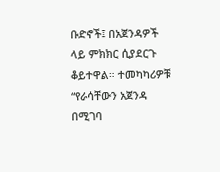ቡድኖች፤ በአጀንዳዎች ላይ ምክክር ሲያደርጉ ቆይተዋል። ተመካካሪዎቹ “የራሳቸውን አጀንዳ በሚገባ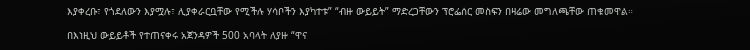እያቀረቡ፣ የጎደለውን እያሟሉ፣ ሊያቀራርቧቸው የሚችሉ ሃሳቦችን እያካተቱ” “ብዙ ውይይት” ማድረጋቸውን ፕሮፌሰር መስፍን በዛሬው መግለጫቸው ጠቁመዋል።

በእነዚህ ውይይቶች የተጠናቀሩ አጀንዳዎች 500 አባላት ለያዙ “ዋና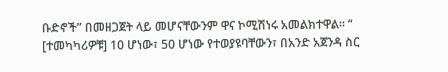ቡድኖች” በመዘጋጀት ላይ መሆናቸውንም ዋና ኮሚሽነሩ አመልክተዋል። “ [ተመካካሪዎቹ] 10 ሆነው፣ 50 ሆነው የተወያዩባቸውን፣ በአንድ አጀንዳ ስር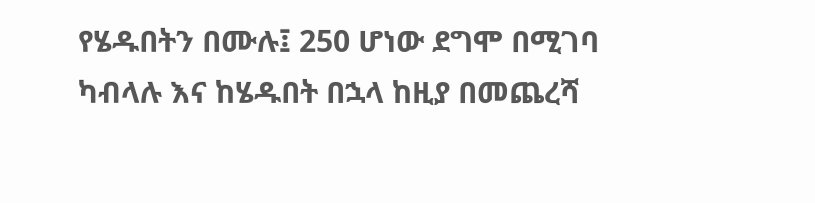የሄዱበትን በሙሉ፤ 250 ሆነው ደግሞ በሚገባ ካብላሉ እና ከሄዱበት በኋላ ከዚያ በመጨረሻ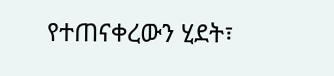የተጠናቀረውን ሂደት፣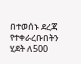በተወሰኑ ደረጃ የተቀራረቡበትን ሂደት ለ500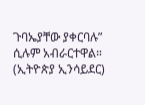ጉባኤያቸው ያቀርባሉ” ሲሉም አብራርተዋል። (ኢትዮጵያ ኢንሳይደር)